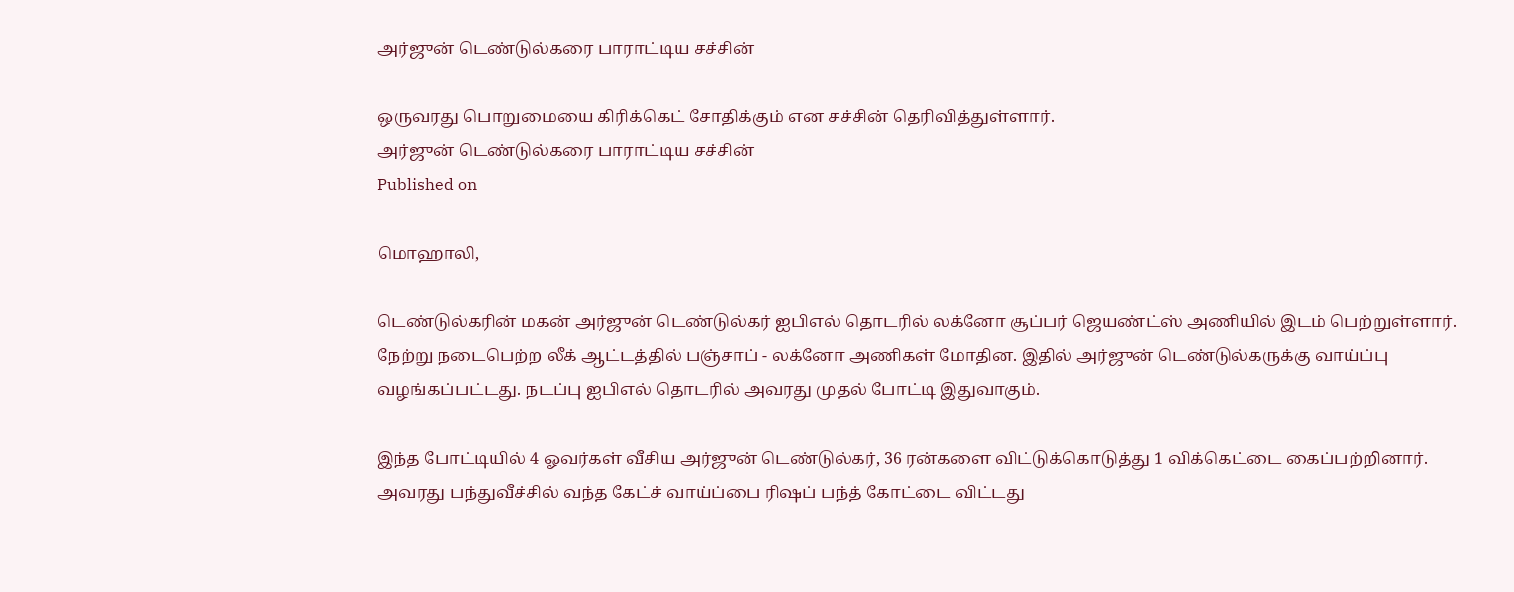அர்ஜுன் டெண்டுல்கரை பாராட்டிய சச்சின்

ஒருவரது பொறுமையை கிரிக்கெட் சோதிக்கும் என சச்சின் தெரிவித்துள்ளார்.
அர்ஜுன் டெண்டுல்கரை பாராட்டிய சச்சின்
Published on

மொஹாலி,

டெண்டுல்கரின் மகன் அர்ஜுன் டெண்டுல்கர் ஐபிஎல் தொடரில் லக்னோ சூப்பர் ஜெயண்ட்ஸ் அணியில் இடம் பெற்றுள்ளார். நேற்று நடைபெற்ற லீக் ஆட்டத்தில் பஞ்சாப் - லக்னோ அணிகள் மோதின. இதில் அர்ஜுன் டெண்டுல்கருக்கு வாய்ப்பு வழங்கப்பட்டது. நடப்பு ஐபிஎல் தொடரில் அவரது முதல் போட்டி இதுவாகும்.

இந்த போட்டியில் 4 ஓவர்கள் வீசிய அர்ஜுன் டெண்டுல்கர், 36 ரன்களை விட்டுக்கொடுத்து 1 விக்கெட்டை கைப்பற்றினார். அவரது பந்துவீச்சில் வந்த கேட்ச் வாய்ப்பை ரிஷப் பந்த் கோட்டை விட்டது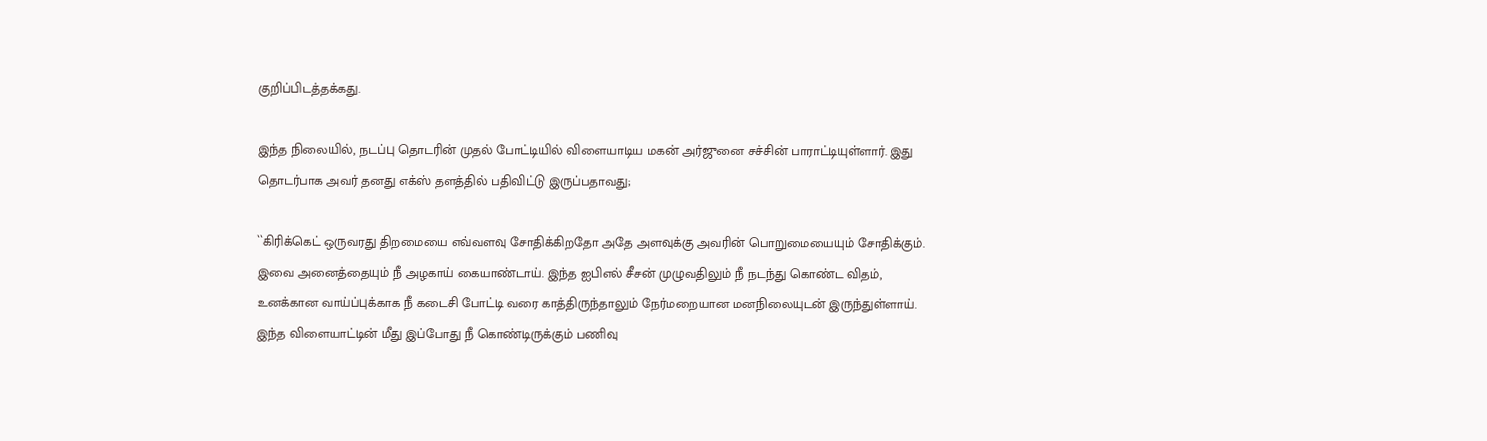குறிப்பிடத்தக்கது.

இந்த நிலையில், நடப்பு தொடரின் முதல் போட்டியில் விளையாடிய மகன் அர்ஜுனை சச்சின் பாராட்டியுள்ளார். இது தொடர்பாக அவர் தனது எக்ஸ் தளத்தில் பதிவிட்டு இருப்பதாவது;

``கிரிக்கெட் ஒருவரது திறமையை எவ்வளவு சோதிக்கிறதோ அதே அளவுக்கு அவரின் பொறுமையையும் சோதிக்கும். இவை அனைத்தையும் நீ அழகாய் கையாண்டாய். இந்த ஐபிஎல் சீசன் முழுவதிலும் நீ நடந்து கொண்ட விதம், உனக்கான வாய்ப்புக்காக நீ கடைசி போட்டி வரை காத்திருந்தாலும் நேர்மறையான மனநிலையுடன் இருந்துள்ளாய். இந்த விளையாட்டின் மீது இப்போது நீ கொண்டிருக்கும் பணிவு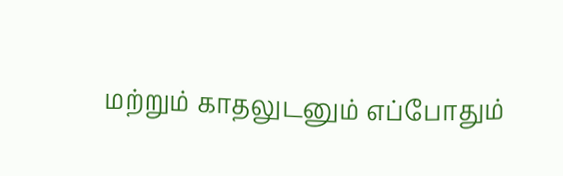மற்றும் காதலுடனும் எப்போதும்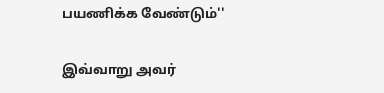பயணிக்க வேண்டும்''

இவ்வாறு அவர்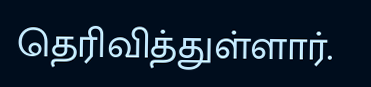தெரிவித்துள்ளார்.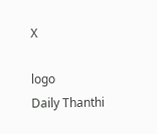X

logo
Daily Thanthi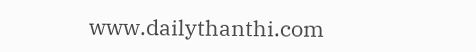www.dailythanthi.com